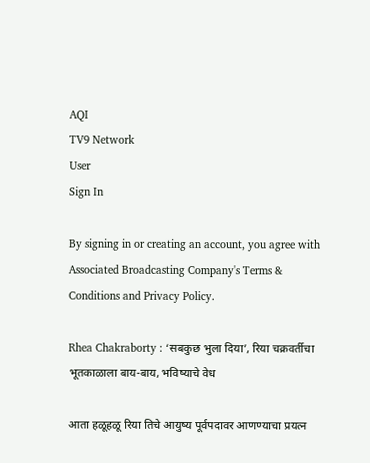AQI
TV9 Network
User
Sign In

By signing in or creating an account, you agree with Associated Broadcasting Company's Terms & Conditions and Privacy Policy.

Rhea Chakraborty : ‘सबकुछ भुला दिया’, रिया चक्रवर्तीचा भूतकाळाला बाय-बाय, भविष्याचे वेध

आता हळूहळू रिया तिचे आयुष्य पूर्वपदावर आणण्याचा प्रयत्न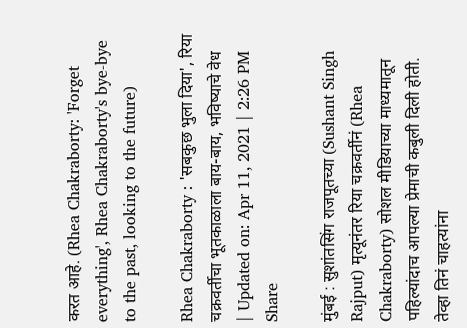करत आहे. (Rhea Chakraborty: 'Forget everything', Rhea Chakraborty's bye-bye to the past, looking to the future)

Rhea Chakraborty : 'सबकुछ भुला दिया', रिया चक्रवर्तीचा भूतकाळाला बाय-बाय, भविष्याचे वेध
| Updated on: Apr 11, 2021 | 2:26 PM
Share

मुंबई : सुशांतसिंग राजपूतच्या (Sushant Singh Rajput) मृत्यूनंतर रिया चक्रवर्तीनं (Rhea Chakraborty) सोशल मीडियाच्या माध्यमातून पहिल्यांदाच आपल्या प्रेमाची कबुली दिली होती. तेव्हा तिनं चाहत्यांना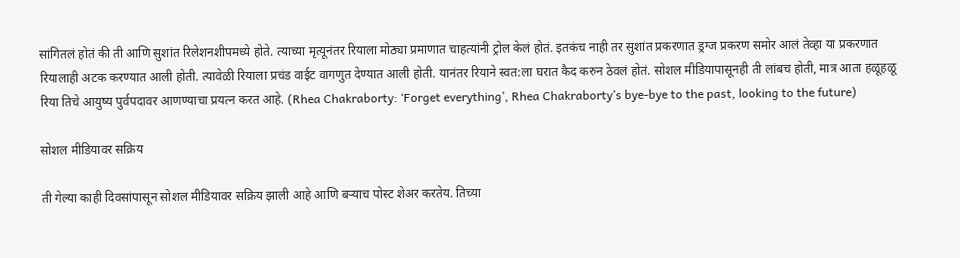सांगितलं होतं की ती आणि सुशांत रिलेशनशीपमध्ये होते. त्याच्या मृत्यूनंतर रियाला मोठ्या प्रमाणात चाहत्यांनी ट्रोल केलं होतं. इतकंच नाही तर सुशांत प्रकरणात ड्रग्ज प्रकरण समोर आलं तेव्हा या प्रकरणात रियालाही अटक करण्यात आली होती. त्यावेळी रियाला प्रचंड वाईट वागणुत देण्यात आली होती. यानंतर रियाने स्वत:ला घरात कैद करुन ठेवलं होतं. सोशल मीडियापासूनही ती लांबच होती, मात्र आता हळूहळू रिया तिचे आयुष्य पुर्वपदावर आणण्याचा प्रयत्न करत आहे. (Rhea Chakraborty: ‘Forget everything’, Rhea Chakraborty’s bye-bye to the past, looking to the future)

सोशल मीडियावर सक्रिय

ती गेल्या काही दिवसांपासून सोशल मीडियावर सक्रिय झाली आहे आणि बर्‍याच पोस्ट शेअर करतेय. तिच्या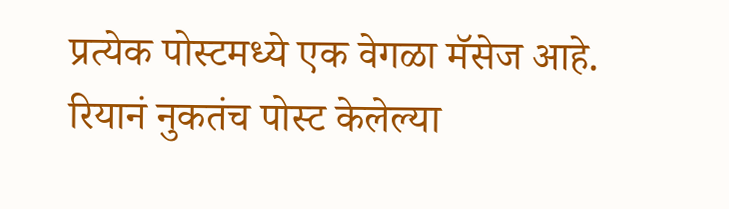प्रत्येक पोस्टमध्ये एक वेगळा मॅसेज आहे. रियानं नुकतंच पोस्ट केलेल्या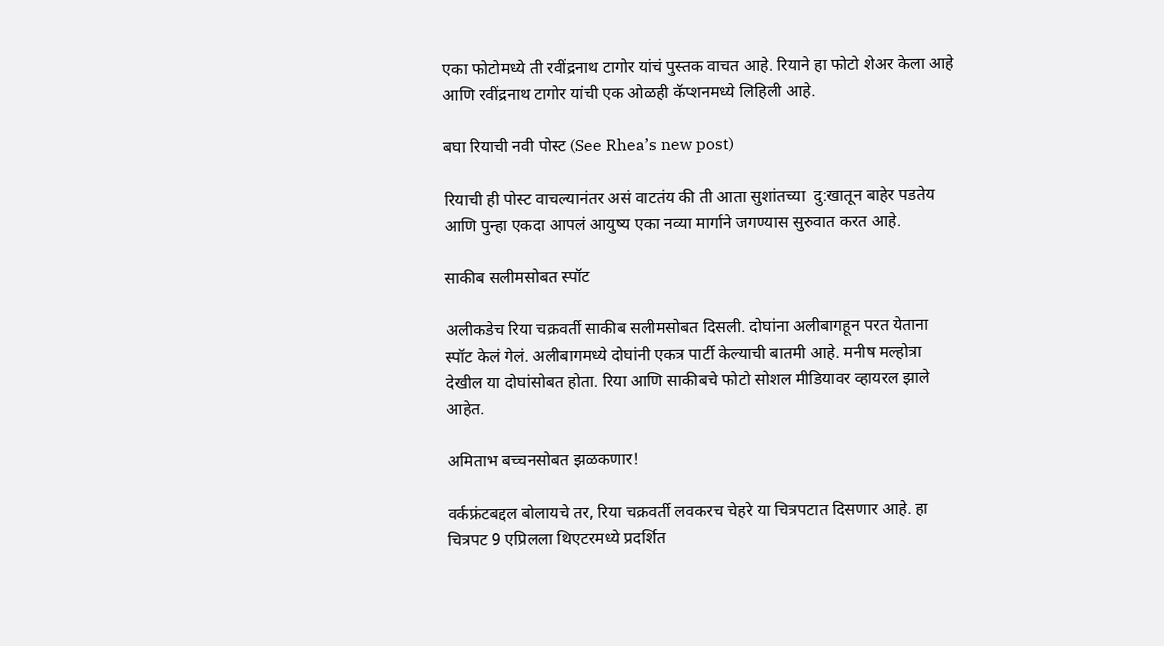एका फोटोमध्ये ती रवींद्रनाथ टागोर यांचं पुस्तक वाचत आहे. रियाने हा फोटो शेअर केला आहे आणि रवींद्रनाथ टागोर यांची एक ओळही कॅप्शनमध्ये लिहिली आहे.

बघा रियाची नवी पोस्ट (See Rhea’s new post)

रियाची ही पोस्ट वाचल्यानंतर असं वाटतंय की ती आता सुशांतच्या  दु:खातून बाहेर पडतेय आणि पुन्हा एकदा आपलं आयुष्य एका नव्या मार्गाने जगण्यास सुरुवात करत आहे.

साकीब सलीमसोबत स्पॉट

अलीकडेच रिया चक्रवर्ती साकीब सलीमसोबत दिसली. दोघांना अलीबागहून परत येताना स्पॉट केलं गेलं. अलीबागमध्ये दोघांनी एकत्र पार्टी केल्याची बातमी आहे. मनीष मल्होत्रा देखील या दोघांसोबत होता. रिया आणि साकीबचे फोटो सोशल मीडियावर व्हायरल झाले आहेत.

अमिताभ बच्चनसोबत झळकणार!

वर्कफ्रंटबद्दल बोलायचे तर, रिया चक्रवर्ती लवकरच चेहरे या चित्रपटात दिसणार आहे. हा चित्रपट 9 एप्रिलला थिएटरमध्ये प्रदर्शित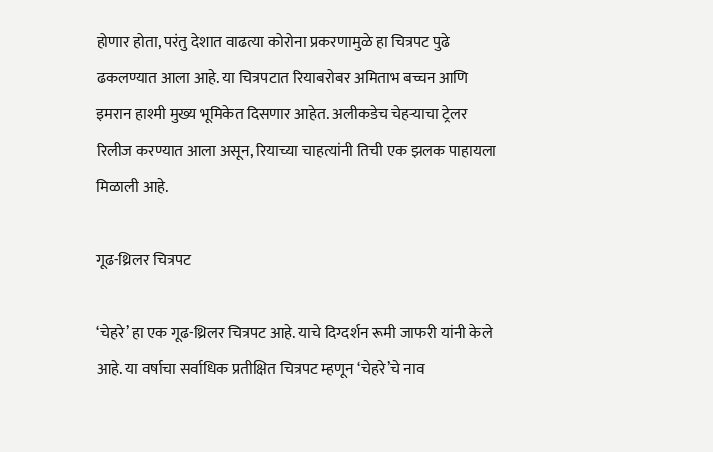होणार होता, परंतु देशात वाढत्या कोरोना प्रकरणामुळे हा चित्रपट पुढे ढकलण्यात आला आहे. या चित्रपटात रियाबरोबर अमिताभ बच्चन आणि इमरान हाश्मी मुख्य भूमिकेत दिसणार आहेत. अलीकडेच चेहर्‍याचा ट्रेलर रिलीज करण्यात आला असून, रियाच्या चाहत्यांनी तिची एक झलक पाहायला मिळाली आहे.

गूढ-थ्रिलर चित्रपट

‘चेहरे’ हा एक गूढ-थ्रिलर चित्रपट आहे. याचे दिग्दर्शन रूमी जाफरी यांनी केले आहे. या वर्षाचा सर्वाधिक प्रतीक्षित चित्रपट म्हणून ‘चेहरे’चे नाव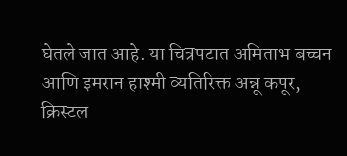घेतले जात आहे. या चित्रपटात अमिताभ बच्चन आणि इमरान हाश्मी व्यतिरिक्त अन्नू कपूर, क्रिस्टल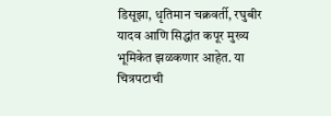डिसूझा, धृतिमान चक्रवर्ती, रघुबीर यादव आणि सिद्धांत कपूर मुख्य भूमिकेत झळकणार आहेत. या चित्रपटाची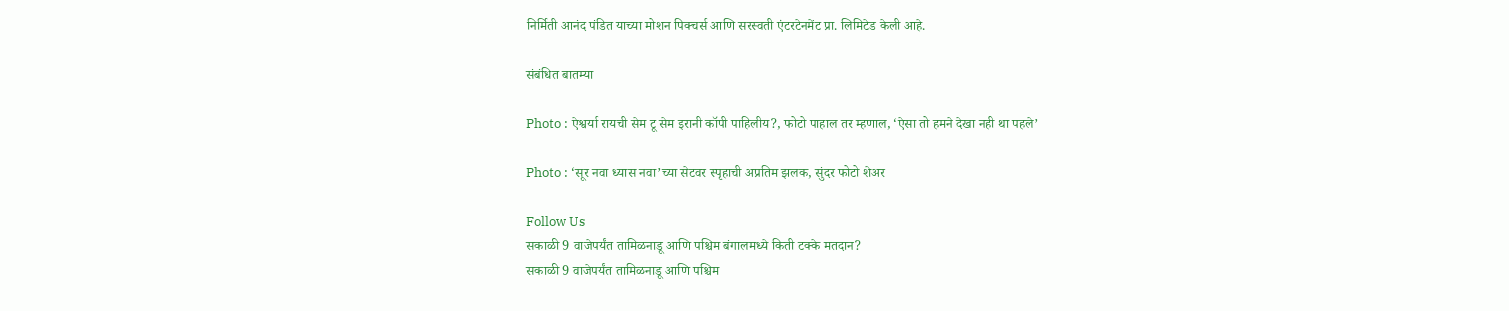निर्मिती आनंद पंडित याच्या मोशन पिक्चर्स आणि सरस्वती एंटरटेनमेंट प्रा. लिमिटेड केली आहे.

संबंधित बातम्या

Photo : ऐश्वर्या रायची सेम टू सेम इरानी कॉपी पाहिलीय?, फोटो पाहाल तर म्हणाल, ‘ऐसा तो हमने देखा नही था पहले’

Photo : ‘सूर नवा ध्यास नवा’च्या सेटवर स्पृहाची अप्रतिम झलक, सुंदर फोटो शेअर

Follow Us
सकाळी 9 वाजेपर्यंत तामिळनाडू आणि पश्चिम बंगालमध्ये किती टक्के मतदान?
सकाळी 9 वाजेपर्यंत तामिळनाडू आणि पश्चिम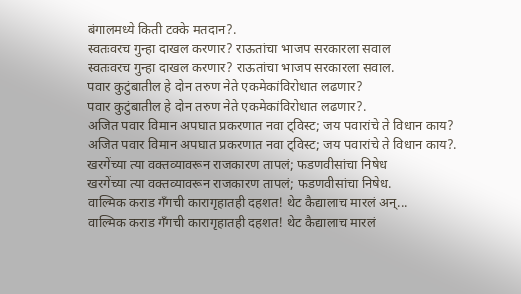बंगालमध्ये किती टक्के मतदान?.
स्वतःवरच गुन्हा दाखल करणार? राऊतांचा भाजप सरकारला सवाल
स्वतःवरच गुन्हा दाखल करणार? राऊतांचा भाजप सरकारला सवाल.
पवार कुटुंबातील हे दोन तरुण नेते एकमेकांविरोधात लढणार?
पवार कुटुंबातील हे दोन तरुण नेते एकमेकांविरोधात लढणार?.
अजित पवार विमान अपघात प्रकरणात नवा ट्विस्ट; जय पवारांचे ते विधान काय?
अजित पवार विमान अपघात प्रकरणात नवा ट्विस्ट; जय पवारांचे ते विधान काय?.
खरगेंच्या त्या वक्तव्यावरून राजकारण तापलं; फडणवीसांचा निषेध
खरगेंच्या त्या वक्तव्यावरून राजकारण तापलं; फडणवीसांचा निषेध.
वाल्मिक कराड गँगची कारागृहातही दहशत! थेट कैद्यालाच मारलं अन्...
वाल्मिक कराड गँगची कारागृहातही दहशत! थेट कैद्यालाच मारलं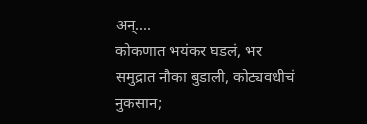अन्....
कोकणात भयंकर घडलं, भर समुद्रात नौका बुडाली, कोट्यवधीचं नुकसान;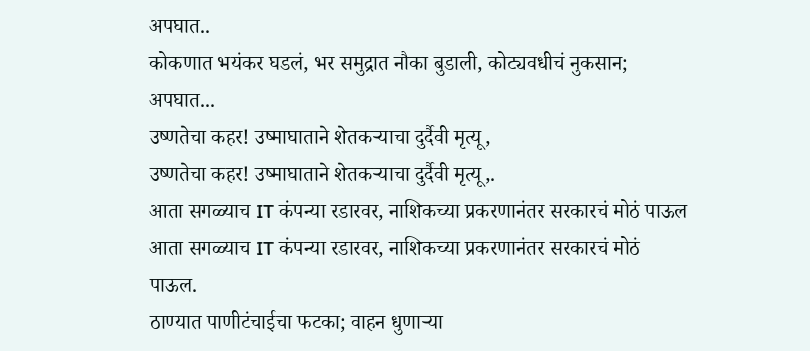अपघात..
कोकणात भयंकर घडलं, भर समुद्रात नौका बुडाली, कोट्यवधीचं नुकसान; अपघात...
उष्णतेचा कहर! उष्माघाताने शेतकऱ्याचा दुर्दैवी मृत्यू,
उष्णतेचा कहर! उष्माघाताने शेतकऱ्याचा दुर्दैवी मृत्यू,.
आता सगळ्याच IT कंपन्या रडारवर, नाशिकच्या प्रकरणानंतर सरकारचं मोठं पाऊल
आता सगळ्याच IT कंपन्या रडारवर, नाशिकच्या प्रकरणानंतर सरकारचं मोठं पाऊल.
ठाण्यात पाणीटंचाईचा फटका; वाहन धुणाऱ्या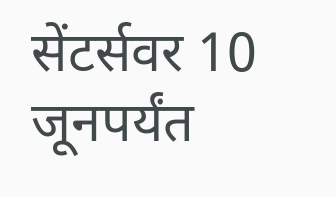सेंटर्सवर 10 जूनपर्यंत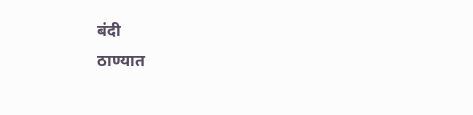बंदी
ठाण्यात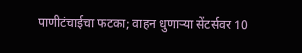पाणीटंचाईचा फटका; वाहन धुणाऱ्या सेंटर्सवर 10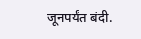जूनपर्यंत बंदी.